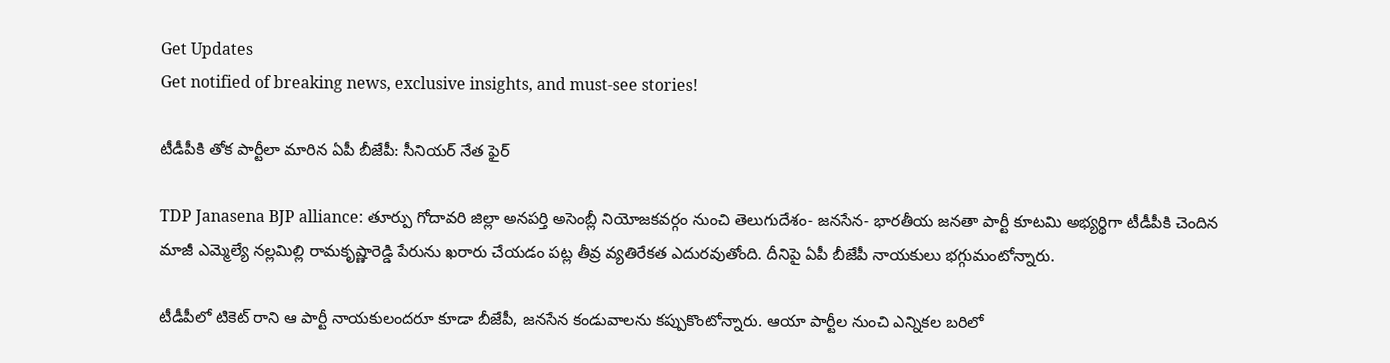Get Updates
Get notified of breaking news, exclusive insights, and must-see stories!

టీడీపీకి తోక పార్టీలా మారిన ఏపీ బీజేపీ: సీనియర్ నేత ఫైర్

TDP Janasena BJP alliance: తూర్పు గోదావరి జిల్లా అనపర్తి అసెంబ్లీ నియోజకవర్గం నుంచి తెలుగుదేశం- జనసేన- భారతీయ జనతా పార్టీ కూటమి అభ్యర్థిగా టీడీపీకి చెందిన మాజీ ఎమ్మెల్యే నల్లమిల్లి రామకృష్ణారెడ్డి పేరును ఖరారు చేయడం పట్ల తీవ్ర వ్యతిరేకత ఎదురవుతోంది. దీనిపై ఏపీ బీజేపీ నాయకులు భగ్గుమంటోన్నారు.

టీడీపీలో టికెట్ రాని ఆ పార్టీ నాయకులందరూ కూడా బీజేపీ, జనసేన కండువాలను కప్పుకొంటోన్నారు. ఆయా పార్టీల నుంచి ఎన్నికల బరిలో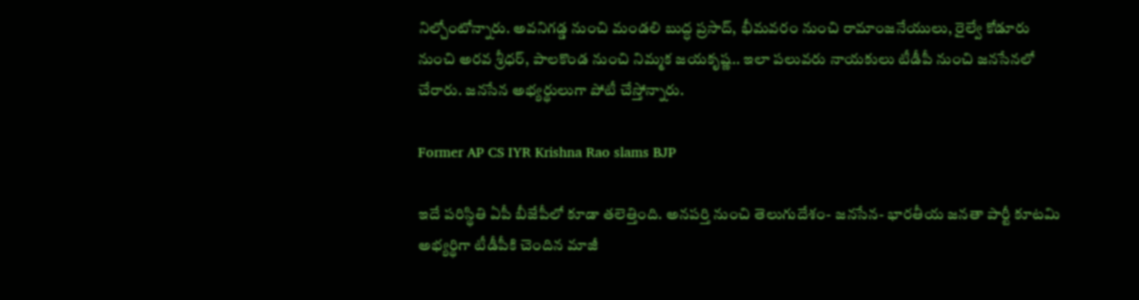నిల్చోంటోన్నారు. అవనిగడ్డ నుంచి మండలి బుద్ధ ప్రసాద్, భీమవరం నుంచి రామాంజనేయులు, రైల్వే కోడూరు నుంచి అరవ శ్రీధర్, పాలకొండ నుంచి నిమ్మక జయకృష్ణ.. ఇలా పలువరు నాయకులు టీడీపీ నుంచి జనసేనలో చేరారు. జనసేన అభ్యర్థులుగా పోటీ చేస్తోన్నారు.

Former AP CS IYR Krishna Rao slams BJP

ఇదే పరిస్థితి ఏపీ బీజేపీలో కూడా తలెత్తింది. అనపర్తి నుంచి తెలుగుదేశం- జనసేన- భారతీయ జనతా పార్టీ కూటమి అభ్యర్థిగా టీడీపీకి చెందిన మాజీ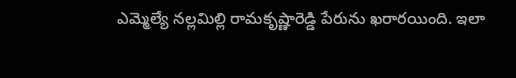ఎమ్మెల్యే నల్లమిల్లి రామకృష్ణారెడ్డి పేరును ఖరారయింది. ఇలా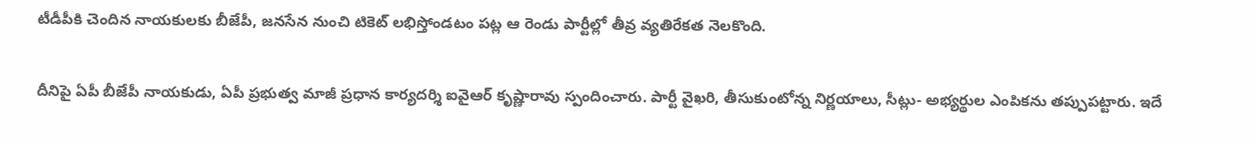టీడీపీకి చెందిన నాయకులకు బీజేపీ, జనసేన నుంచి టికెట్ లభిస్తోండటం పట్ల ఆ రెండు పార్టీల్లో తీవ్ర వ్యతిరేకత నెలకొంది.

దీనిపై ఏపీ బీజేపీ నాయకుడు, ఏపీ ప్రభుత్వ మాజీ ప్రధాన కార్యదర్శి ఐవైఆర్ కృష్ణారావు స్పందించారు. పార్టీ వైఖరి, తీసుకుంటోన్న నిర్ణయాలు, సీట్లు- అభ్యర్థుల ఎంపికను తప్పుపట్టారు. ఇదే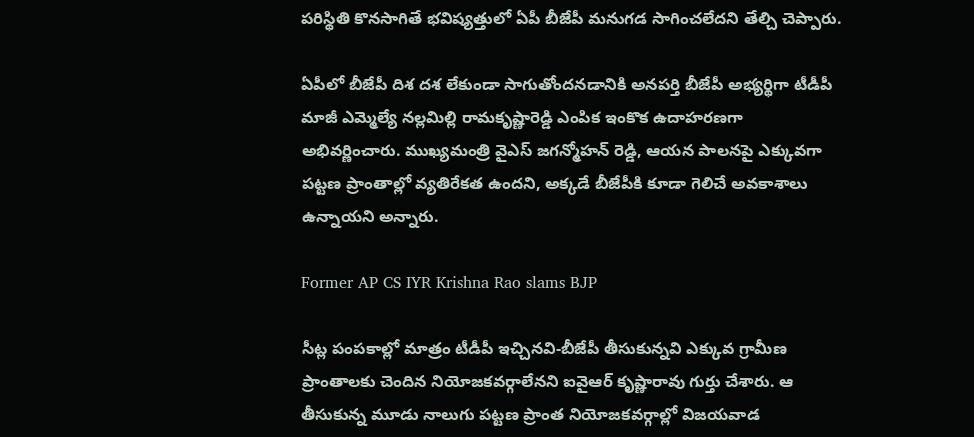పరిస్థితి కొనసాగితే భవిష్యత్తులో ఏపీ బీజేపీ మనుగడ సాగించలేదని తేల్చి చెప్పారు.

ఏపీలో బీజేపీ దిశ దశ లేకుండా సాగుతోందనడానికి అనపర్తి బీజేపీ అభ్యర్థిగా టీడీపీ మాజీ ఎమ్మెల్యే నల్లమిల్లి రామకృష్ణారెడ్డి ఎంపిక ఇంకొక ఉదాహరణగా అభివర్ణించారు. ముఖ్యమంత్రి వైఎస్ జగన్మోహన్ రెడ్డి, ఆయన పాలనపై ఎక్కువగా పట్టణ ప్రాంతాల్లో వ్యతిరేకత ఉందని, అక్కడే బీజేపీకి కూడా గెలిచే అవకాశాలు ఉన్నాయని అన్నారు.

Former AP CS IYR Krishna Rao slams BJP

సీట్ల పంపకాల్లో మాత్రం టీడీపీ ఇచ్చినవి-బీజేపీ తీసుకున్నవి ఎక్కువ గ్రామీణ ప్రాంతాలకు చెందిన నియోజకవర్గాలేనని ఐవైఆర్ కృష్ణారావు గుర్తు చేశారు. ఆ తీసుకున్న మూడు నాలుగు పట్టణ ప్రాంత నియోజకవర్గాల్లో విజయవాడ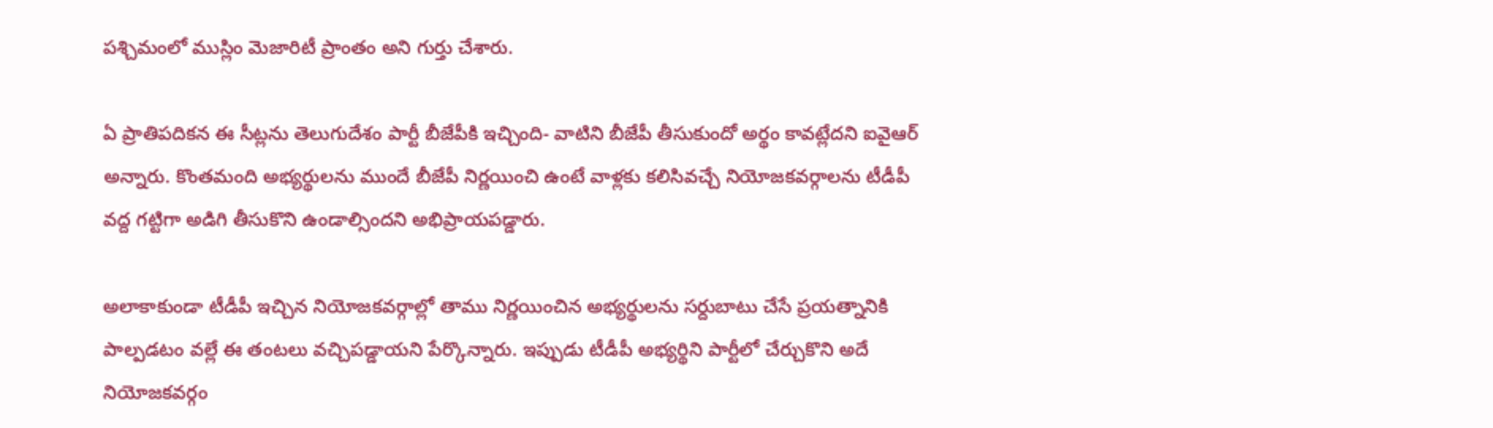పశ్చిమంలో ముస్లిం మెజారిటీ ప్రాంతం అని గుర్తు చేశారు.

ఏ ప్రాతిపదికన ఈ సీట్లను తెలుగుదేశం పార్టీ బీజేపీకి ఇచ్చింది- వాటిని బీజేపీ తీసుకుందో అర్థం కావట్లేదని ఐవైఆర్ అన్నారు. కొంతమంది అభ్యర్థులను ముందే బీజేపీ నిర్ణయించి ఉంటే వాళ్లకు కలిసివచ్చే నియోజకవర్గాలను టీడీపీ వద్ద గట్టిగా అడిగి తీసుకొని ఉండాల్సిందని అభిప్రాయపడ్డారు.

అలాకాకుండా టీడీపీ ఇచ్చిన నియోజకవర్గాల్లో తాము నిర్ణయించిన అభ్యర్థులను సర్దుబాటు చేసే ప్రయత్నానికి పాల్పడటం వల్లే ఈ తంటలు వచ్చిపడ్డాయని పేర్కొన్నారు. ఇప్పుడు టీడీపీ అభ్యర్థిని పార్టీలో చేర్చుకొని అదే నియోజకవర్గం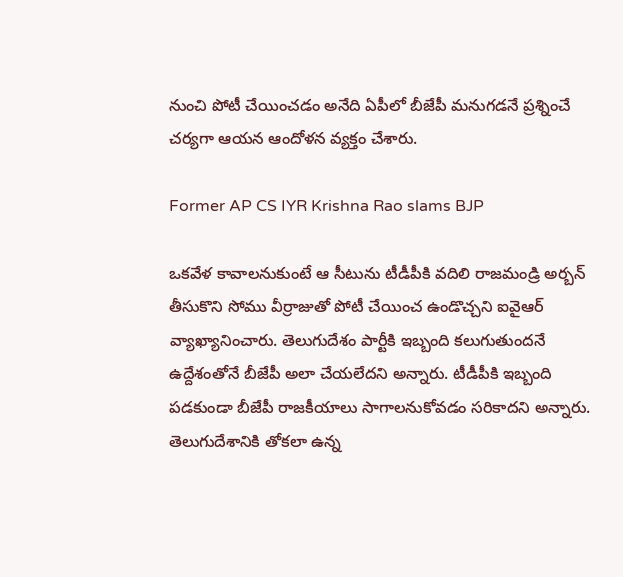నుంచి పోటీ చేయించడం అనేది ఏపీలో బీజేపీ మనుగడనే ప్రశ్నించే చర్యగా ఆయన ఆందోళన వ్యక్తం చేశారు.

Former AP CS IYR Krishna Rao slams BJP

ఒకవేళ కావాలనుకుంటే ఆ సీటును టీడీపీకి వదిలి రాజమండ్రి అర్బన్ తీసుకొని సోము వీర్రాజుతో పోటీ చేయించ ఉండొచ్చని ఐవైఆర్ వ్యాఖ్యానించారు. తెలుగుదేశం పార్టీకి ఇబ్బంది కలుగుతుందనే ఉద్దేశంతోనే బీజేపీ అలా చేయలేదని అన్నారు. టీడీపీకి ఇబ్బంది పడకుండా బీజేపీ రాజకీయాలు సాగాలనుకోవడం సరికాదని అన్నారు. తెలుగుదేశానికి తోకలా ఉన్న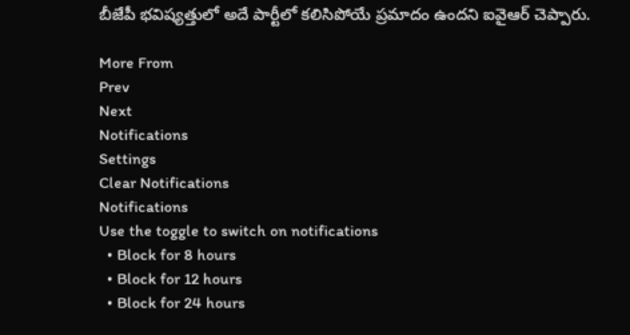బీజేపీ భవిష్యత్తులో అదే పార్టీలో కలిసిపోయే ప్రమాదం ఉందని ఐవైఆర్ చెప్పారు.

More From
Prev
Next
Notifications
Settings
Clear Notifications
Notifications
Use the toggle to switch on notifications
  • Block for 8 hours
  • Block for 12 hours
  • Block for 24 hours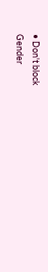• Don't block
Gender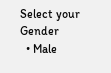Select your Gender
  • Male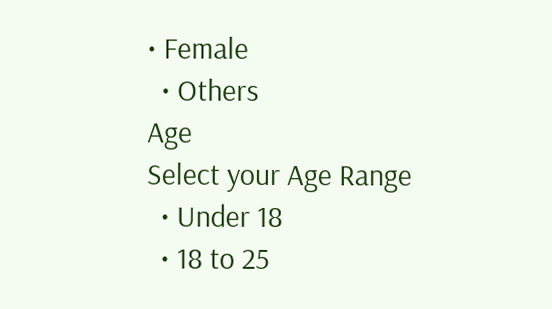• Female
  • Others
Age
Select your Age Range
  • Under 18
  • 18 to 25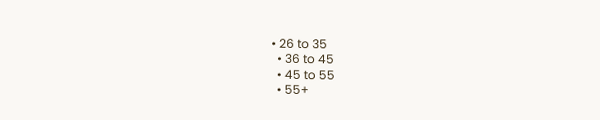• 26 to 35
  • 36 to 45
  • 45 to 55
  • 55+